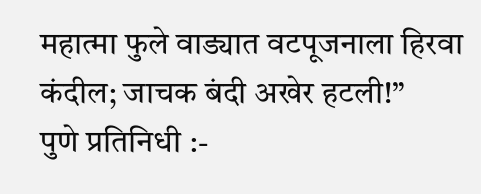महात्मा फुले वाड्यात वटपूजनाला हिरवा कंदील; जाचक बंदी अखेर हटली!”
पुणे प्रतिनिधी :-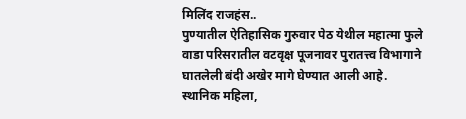मिलिंद राजहंस..
पुण्यातील ऐतिहासिक गुरुवार पेठ येथील महात्मा फुले वाडा परिसरातील वटवृक्ष पूजनावर पुरातत्त्व विभागाने घातलेली बंदी अखेर मागे घेण्यात आली आहे. स्थानिक महिला,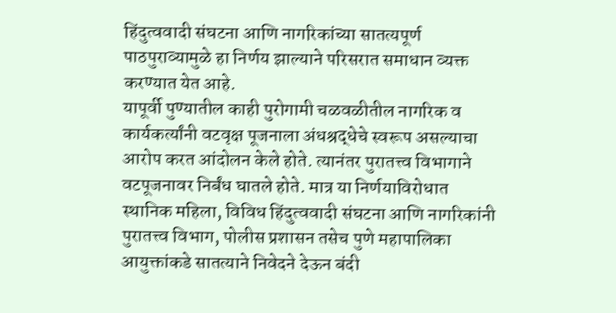हिंदुत्ववादी संघटना आणि नागरिकांच्या सातत्यपूर्ण पाठपुराव्यामुळे हा निर्णय झाल्याने परिसरात समाधान व्यक्त करण्यात येत आहे.
यापूर्वी पुण्यातील काही पुरोगामी चळवळीतील नागरिक व कार्यकर्त्यांनी वटवृक्ष पूजनाला अंधश्रद्धेचे स्वरूप असल्याचा आरोप करत आंदोलन केले होते. त्यानंतर पुरातत्त्व विभागाने वटपूजनावर निर्बंध घातले होते. मात्र या निर्णयाविरोधात स्थानिक महिला, विविध हिंदुत्ववादी संघटना आणि नागरिकांनी पुरातत्त्व विभाग, पोलीस प्रशासन तसेच पुणे महापालिका आयुक्तांकडे सातत्याने निवेदने देऊन बंदी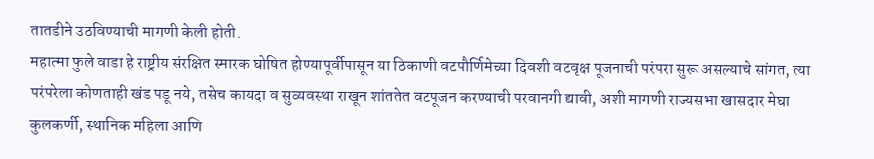तातडीने उठविण्याची मागणी केली होती.
महात्मा फुले वाडा हे राष्ट्रीय संरक्षित स्मारक घोषित होण्यापूर्वीपासून या ठिकाणी वटपौर्णिमेच्या दिवशी वटवृक्ष पूजनाची परंपरा सुरू असल्याचे सांगत, त्या परंपरेला कोणताही खंड पडू नये, तसेच कायदा व सुव्यवस्था राखून शांततेत वटपूजन करण्याची परवानगी द्यावी, अशी मागणी राज्यसभा खासदार मेघा कुलकर्णी, स्थानिक महिला आणि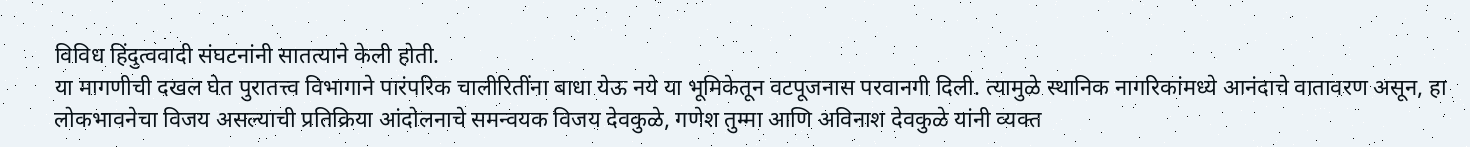विविध हिंदुत्ववादी संघटनांनी सातत्याने केली होती.
या मागणीची दखल घेत पुरातत्त्व विभागाने पारंपरिक चालीरितींना बाधा येऊ नये या भूमिकेतून वटपूजनास परवानगी दिली. त्यामुळे स्थानिक नागरिकांमध्ये आनंदाचे वातावरण असून, हा लोकभावनेचा विजय असल्याची प्रतिक्रिया आंदोलनाचे समन्वयक विजय देवकुळे, गणेश तुम्मा आणि अविनाश देवकुळे यांनी व्यक्त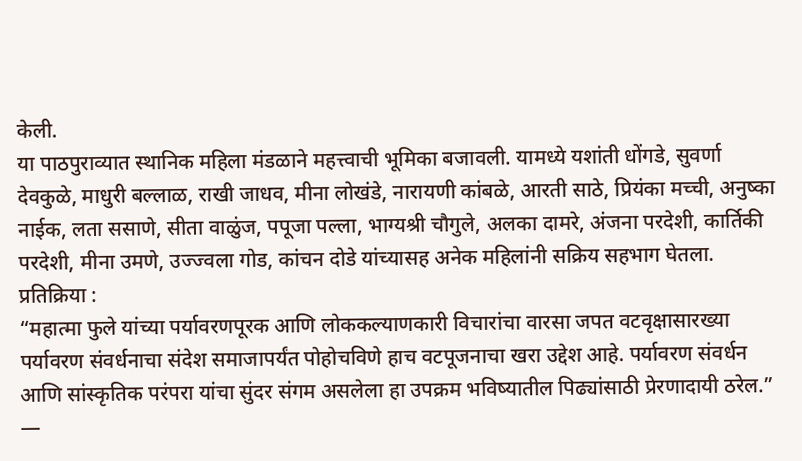केली.
या पाठपुराव्यात स्थानिक महिला मंडळाने महत्त्वाची भूमिका बजावली. यामध्ये यशांती धोंगडे, सुवर्णा देवकुळे, माधुरी बल्लाळ, राखी जाधव, मीना लोखंडे, नारायणी कांबळे, आरती साठे, प्रियंका मच्ची, अनुष्का नाईक, लता ससाणे, सीता वाळुंज, पपूजा पल्ला, भाग्यश्री चौगुले, अलका दामरे, अंजना परदेशी, कार्तिकी परदेशी, मीना उमणे, उज्ज्वला गोड, कांचन दोडे यांच्यासह अनेक महिलांनी सक्रिय सहभाग घेतला.
प्रतिक्रिया :
“महात्मा फुले यांच्या पर्यावरणपूरक आणि लोककल्याणकारी विचारांचा वारसा जपत वटवृक्षासारख्या पर्यावरण संवर्धनाचा संदेश समाजापर्यंत पोहोचविणे हाच वटपूजनाचा खरा उद्देश आहे. पर्यावरण संवर्धन आणि सांस्कृतिक परंपरा यांचा सुंदर संगम असलेला हा उपक्रम भविष्यातील पिढ्यांसाठी प्रेरणादायी ठरेल.”
—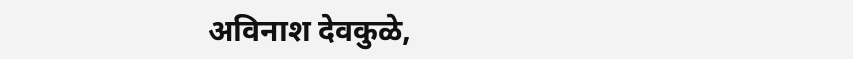अविनाश देवकुळे,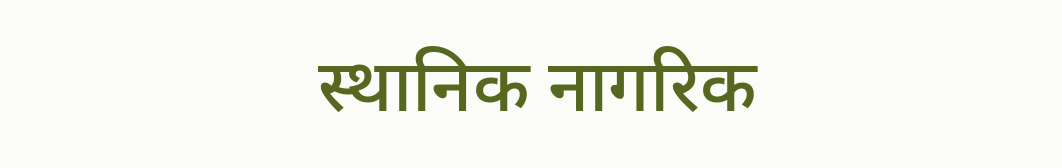स्थानिक नागरिक